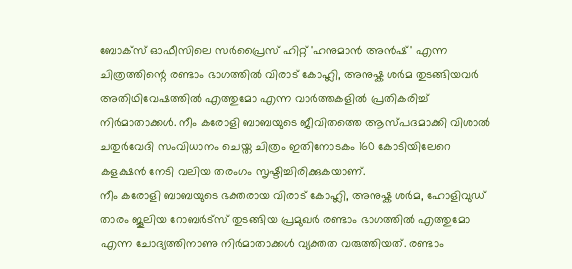ബോക്സ് ഓഫീസിലെ സർപ്രൈസ് ഹിറ്റ് 'ഹനുമാൻ അൻഷ്' എന്ന ചിത്രത്തിന്റെ രണ്ടാം ഭാഗത്തിൽ വിരാട് കോഹ്ലി, അനുഷ്ക ശർമ തുടങ്ങിയവർ അതിഥിവേഷത്തിൽ എത്തുമോ എന്ന വാർത്തകളിൽ പ്രതികരിച്ച് നിർമാതാക്കൾ. നീം കരോളി ബാബയുടെ ജീവിതത്തെ ആസ്പദമാക്കി വിശാൽ ചതുർവേദി സംവിധാനം ചെയ്ത ചിത്രം ഇതിനോടകം 160 കോടിയിലേറെ കളക്ഷൻ നേടി വലിയ തരംഗം സൃഷ്ടിച്ചിരിക്കുകയാണ്.
നീം കരോളി ബാബയുടെ ഭക്തരായ വിരാട് കോഹ്ലി, അനുഷ്ക ശർമ, ഹോളിവുഡ് താരം ജൂലിയ റോബർട്സ് തുടങ്ങിയ പ്രമുഖർ രണ്ടാം ഭാഗത്തിൽ എത്തുമോ എന്ന ചോദ്യത്തിനാണു നിർമാതാക്കൾ വ്യക്തത വരുത്തിയത്. രണ്ടാം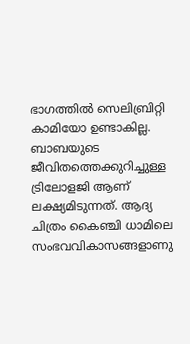ഭാഗത്തിൽ സെലിബ്രിറ്റി കാമിയോ ഉണ്ടാകില്ല. ബാബയുടെ ജീവിതത്തെക്കുറിച്ചുള്ള ട്രിലോളജി ആണ് ലക്ഷ്യമിടുന്നത്. ആദ്യ ചിത്രം കൈഞ്ചി ധാമിലെ സംഭവവികാസങ്ങളാണു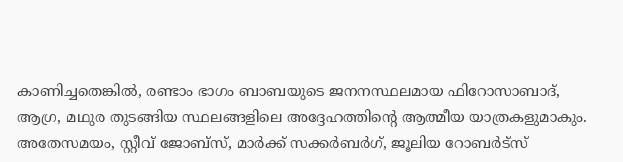കാണിച്ചതെങ്കിൽ, രണ്ടാം ഭാഗം ബാബയുടെ ജനനസ്ഥലമായ ഫിറോസാബാദ്, ആഗ്ര, മഥുര തുടങ്ങിയ സ്ഥലങ്ങളിലെ അദ്ദേഹത്തിന്റെ ആത്മീയ യാത്രകളുമാകും.
അതേസമയം, സ്റ്റീവ് ജോബ്സ്, മാർക്ക് സക്കർബർഗ്, ജൂലിയ റോബർട്സ്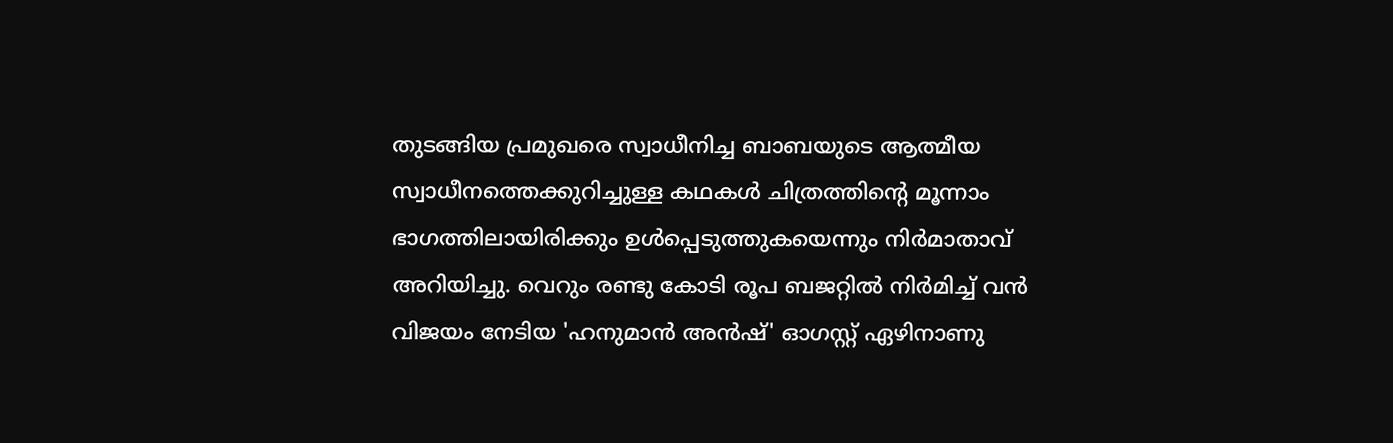തുടങ്ങിയ പ്രമുഖരെ സ്വാധീനിച്ച ബാബയുടെ ആത്മീയ സ്വാധീനത്തെക്കുറിച്ചുള്ള കഥകൾ ചിത്രത്തിന്റെ മൂന്നാം ഭാഗത്തിലായിരിക്കും ഉൾപ്പെടുത്തുകയെന്നും നിർമാതാവ് അറിയിച്ചു. വെറും രണ്ടു കോടി രൂപ ബജറ്റിൽ നിർമിച്ച് വൻ വിജയം നേടിയ 'ഹനുമാൻ അൻഷ്' ഓഗസ്റ്റ് ഏഴിനാണു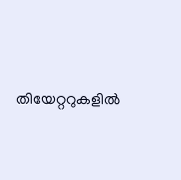തിയേറ്ററുകളിൽ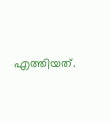എത്തിയത്.